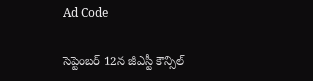Ad Code

సెప్టెంబర్ 12న జీఎస్టీ కౌన్సిల్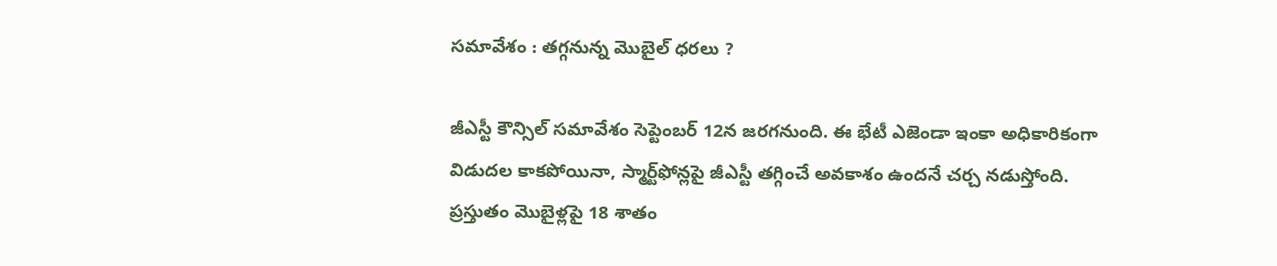సమావేశం : తగ్గనున్న మొబైల్ ధరలు ?

జీఎస్టీ కౌన్సిల్ సమావేశం సెప్టెంబర్ 12న జరగనుంది. ఈ భేటీ ఎజెండా ఇంకా అధికారికంగా విడుదల కాకపోయినా, స్మార్ట్‌ఫోన్లపై జీఎస్టీ తగ్గించే అవకాశం ఉందనే చర్చ నడుస్తోంది. ప్రస్తుతం మొబైళ్లపై 18 శాతం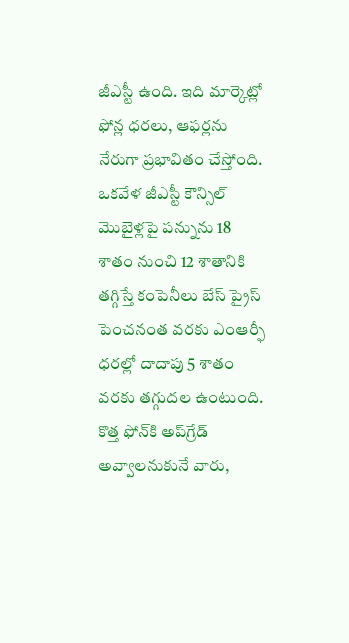జీఎస్టీ ఉంది. ఇది మార్కెట్లో ఫోన్ల ధరలు, ఆఫర్లను నేరుగా ప్రభావితం చేస్తోంది.  ఒకవేళ జీఎస్టీ కౌన్సిల్ మొబైళ్లపై పన్నును 18 శాతం నుంచి 12 శాతానికి తగ్గిస్తే కంపెనీలు బేస్ ప్రైస్ పెంచనంత వరకు ఎంఆర్ఫీ ధరల్లో దాదాపు 5 శాతం వరకు తగ్గుదల ఉంటుంది. కొత్త ఫోన్‌కి అప్‌గ్రేడ్ అవ్వాలనుకునే వారు,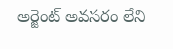అర్జెంట్ అవసరం లేని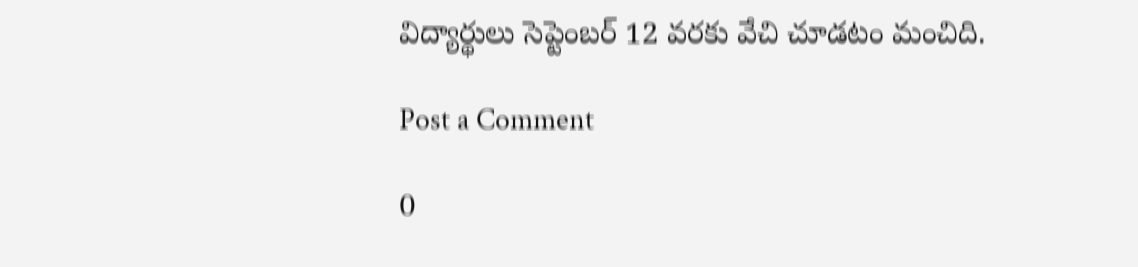విద్యార్థులు సెప్టెంబర్ 12 వరకు వేచి చూడటం మంచిది.

Post a Comment

0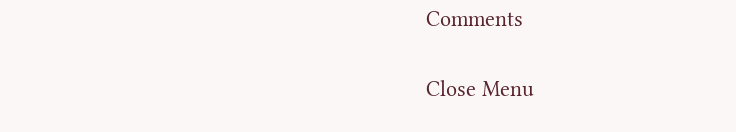Comments

Close Menu